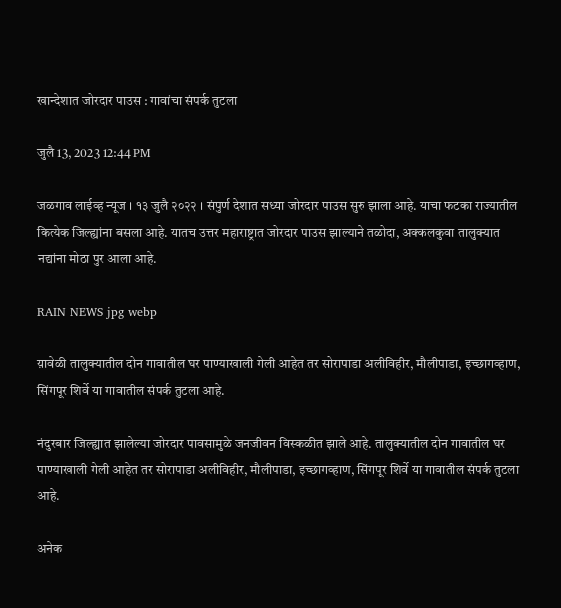खान्देशात जोरदार पाउस : गावांचा संपर्क तुटला

जुलै 13, 2023 12:44 PM

जळगाव लाईव्ह न्यूज । १३ जुलै २०२२ । संपुर्ण देशात सध्या जोरदार पाउस सुरु झाला आहे. याचा फटका राज्यातील कित्येक जिल्ह्यांना बसला आहे. यातच उत्तर महाराष्ट्रात जोरदार पाउस झाल्याने तळोदा, अक्कलकुवा तालुक्यात नद्यांना मोठा पुर आला आहे.

RAIN NEWS jpg webp

य़ावेळी तालुक्यातील दोन गावातील घर पाण्याखाली गेली आहेत तर सोरापाडा अलीविहीर, मौलीपाडा, इच्छागव्हाण, सिंगपूर शिर्वे या गावातील संपर्क तुटला आहे.

नंदुरबार जिल्‍ह्यात झालेल्या जोरदार पावसामुळे जनजीवन विस्‍कळीत झाले आहे. तालुक्यातील दोन गावातील घर पाण्याखाली गेली आहेत तर सोरापाडा अलीविहीर, मौलीपाडा, इच्छागव्हाण, सिंगपूर शिर्वे या गावातील संपर्क तुटला आहे.

अनेक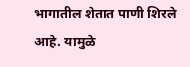भागातील शेतात पाणी शिरले आहे. यामुळे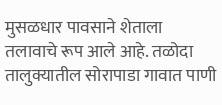मुसळधार पावसाने शेताला तलावाचे रूप आले आहे. तळोदा तालुक्यातील सोरापाडा गावात पाणी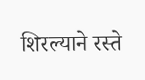शिरल्याने रस्ते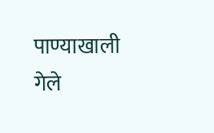पाण्याखाली गेले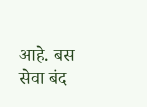आहे. बस सेवा बंद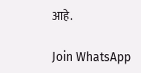आहे.

Join WhatsApp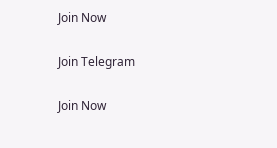Join Now

Join Telegram

Join Now